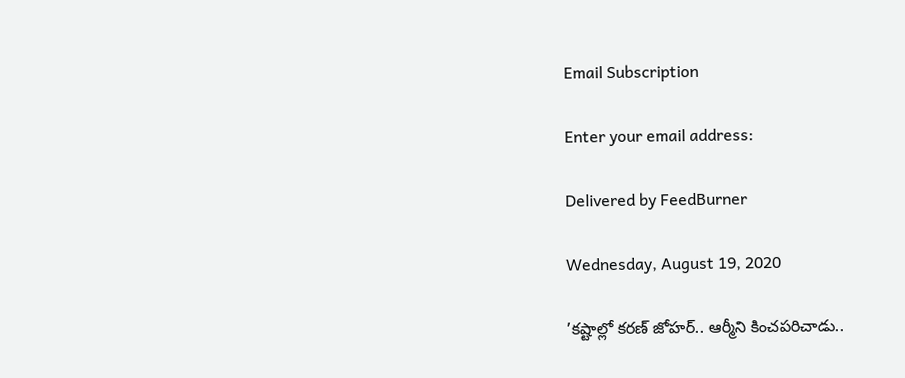Email Subscription

Enter your email address:

Delivered by FeedBurner

Wednesday, August 19, 2020

’కష్టాల్లో కరణ్ జోహర్.. ఆర్మీని కించపరిచాడు..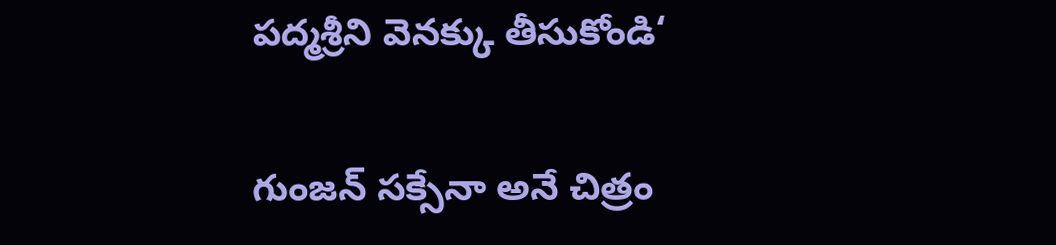పద్మశ్రీని వెనక్కు తీసుకోండి‘

గుంజన్ సక్సేనా అనే చిత్రం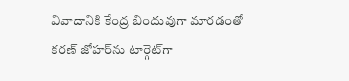వివాదానికి కేంద్ర బిందువుగా మారడంతో కరణ్‌ జోహర్‌ను టార్గెట్‌గా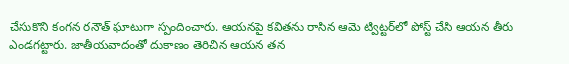చేసుకొని కంగన రనౌత్ ఘాటుగా స్పందించారు. ఆయనపై కవితను రాసిన ఆమె ట్విట్టర్‌లో పోస్ట్ చేసి ఆయన తీరు ఎండగట్టారు. జాతీయవాదంతో దుకాణం తెరిచిన ఆయన తన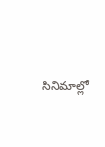సినిమాల్లో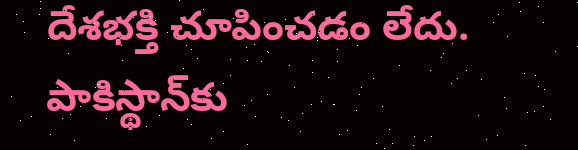దేశభక్తి చూపించడం లేదు. పాకిస్థాన్‌కు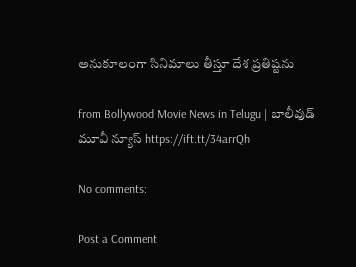అనుకూలంగా సినిమాలు తీస్తూ దేశ ప్రతిష్టను

from Bollywood Movie News in Telugu | బాలీవుడ్ మూవీ న్యూస్ https://ift.tt/34arrQh

No comments:

Post a Comment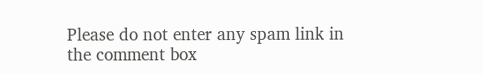Please do not enter any spam link in the comment box